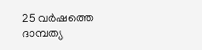25 വർഷത്തെ ദാമ്പത്യ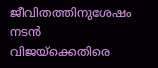ജീവിതത്തിനുശേഷം നടൻ വിജയ്ക്കെതിരെ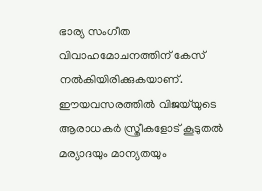ഭാര്യ സംഗീത വിവാഹമോചനത്തിന് കേസ് നൽകിയിരിക്കുകയാണ്. ഈയവസരത്തിൽ വിജയ്‌യുടെ ആരാധകർ സ്ത്രീകളോട് കൂടുതൽ മര്യാദയും മാന്യതയും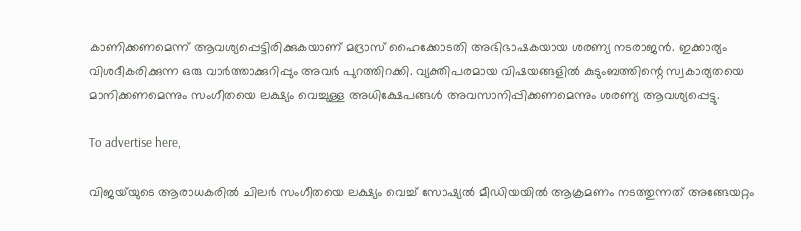കാണിക്കണമെന്ന് ആവശ്യപ്പെട്ടിരിക്കുകയാണ് മദ്രാസ് ഹൈക്കോടതി അഭിഭാഷകയായ ശരണ്യ നടരാജൻ. ഇക്കാര്യം വിശദീകരിക്കുന്ന ഒരു വാർത്താക്കുറിപ്പും അവർ പുറത്തിറക്കി. വ്യക്തിപരമായ വിഷയങ്ങളിൽ കുടുംബത്തിന്റെ സ്വകാര്യതയെ മാനിക്കണമെന്നും സംഗീതയെ ലക്ഷ്യം വെച്ചുള്ള അധിക്ഷേപങ്ങൾ അവസാനിപ്പിക്കണമെന്നും ശരണ്യ ആവശ്യപ്പെട്ടു.

To advertise here,

വിജയ്‍യുടെ ആരാധകരിൽ ചിലർ സംഗീതയെ ലക്ഷ്യം വെച്ച് സോഷ്യൽ മീഡിയയിൽ ആക്രമണം നടത്തുന്നത് അങ്ങേയറ്റം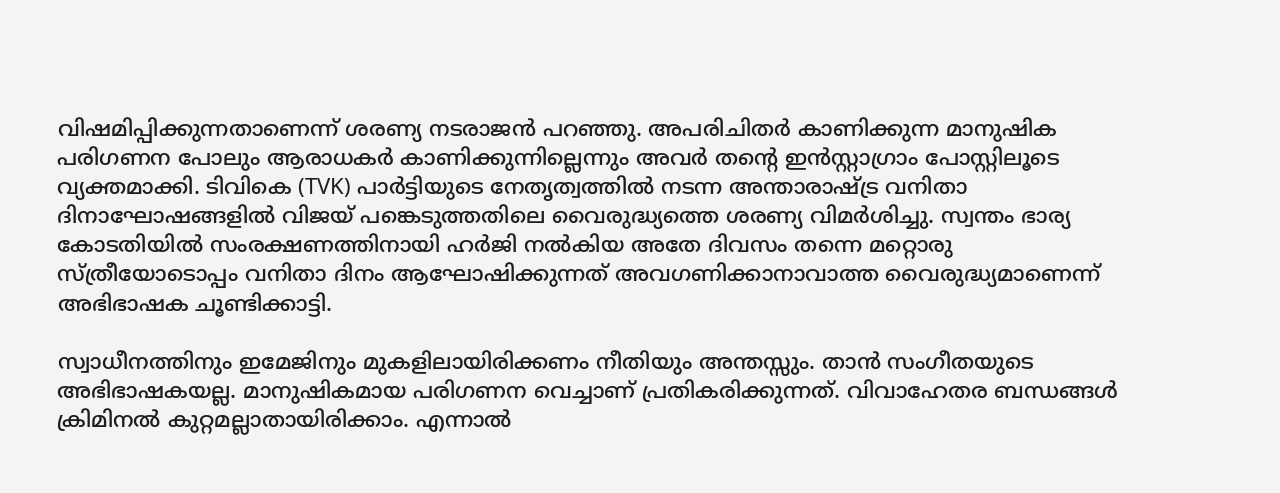വിഷമിപ്പിക്കുന്നതാണെന്ന് ശരണ്യ നടരാജൻ പറഞ്ഞു. അപരിചിതർ കാണിക്കുന്ന മാനുഷിക പരിഗണന പോലും ആരാധകർ കാണിക്കുന്നില്ലെന്നും അവർ തന്റെ ഇൻസ്റ്റാഗ്രാം പോസ്റ്റിലൂടെ വ്യക്തമാക്കി. ടിവികെ (TVK) പാർട്ടിയുടെ നേതൃത്വത്തിൽ നടന്ന അന്താരാഷ്ട്ര വനിതാ ദിനാഘോഷങ്ങളിൽ വിജയ് പങ്കെടുത്തതിലെ വൈരുദ്ധ്യത്തെ ശരണ്യ വിമർശിച്ചു. സ്വന്തം ഭാര്യ കോടതിയിൽ സംരക്ഷണത്തിനായി ഹർജി നൽകിയ അതേ ദിവസം തന്നെ മറ്റൊരു സ്ത്രീയോടൊപ്പം വനിതാ ദിനം ആഘോഷിക്കുന്നത് അവഗണിക്കാനാവാത്ത വൈരുദ്ധ്യമാണെന്ന് അഭിഭാഷക ചൂണ്ടിക്കാട്ടി.

സ്വാധീനത്തിനും ഇമേജിനും മുകളിലായിരിക്കണം നീതിയും അന്തസ്സും. താൻ സംഗീതയുടെ അഭിഭാഷകയല്ല. മാനുഷികമായ പരിഗണന വെച്ചാണ് പ്രതികരിക്കുന്നത്. വിവാഹേതര ബന്ധങ്ങൾ ക്രിമിനൽ കുറ്റമല്ലാതായിരിക്കാം. എന്നാൽ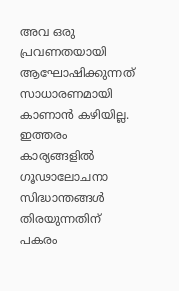അവ ഒരു പ്രവണതയായി ആഘോഷിക്കുന്നത് സാധാരണമായി കാണാൻ കഴിയില്ല. ഇത്തരം കാര്യങ്ങളിൽ ഗൂഢാലോചനാ സിദ്ധാന്തങ്ങൾ തിരയുന്നതിന് പകരം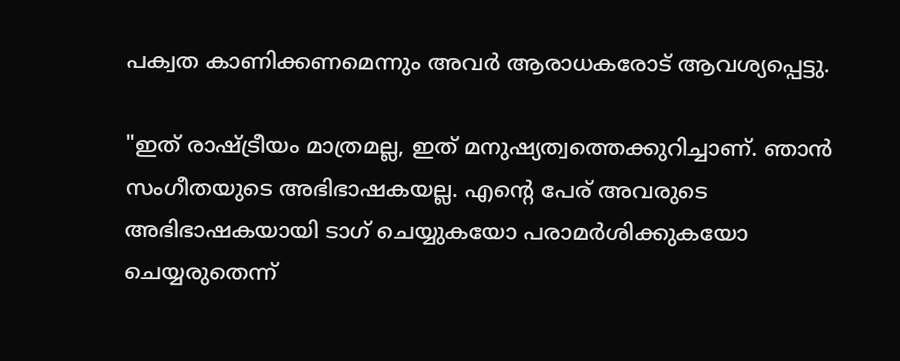പക്വത കാണിക്കണമെന്നും അവർ ആരാധകരോട് ആവശ്യപ്പെട്ടു.

"ഇത് രാഷ്ട്രീയം മാത്രമല്ല, ഇത് മനുഷ്യത്വത്തെക്കുറിച്ചാണ്. ഞാൻ സംഗീതയുടെ അഭിഭാഷകയല്ല. എൻ്റെ പേര് അവരുടെ അഭിഭാഷകയായി ടാഗ് ചെയ്യുകയോ പരാമർശിക്കുകയോ ചെയ്യരുതെന്ന്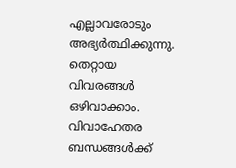എല്ലാവരോടും അഭ്യർത്ഥിക്കുന്നു. തെറ്റായ വിവരങ്ങൾ ഒഴിവാക്കാം. വിവാഹേതര ബന്ധങ്ങൾക്ക്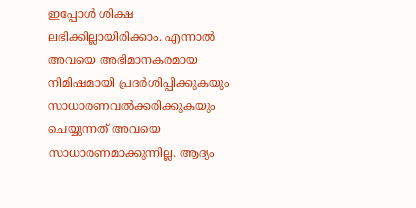ഇപ്പോൾ ശിക്ഷ ലഭിക്കില്ലായിരിക്കാം. എന്നാൽ അവയെ അഭിമാനകരമായ നിമിഷമായി പ്രദർശിപ്പിക്കുകയും സാധാരണവൽക്കരിക്കുകയും ചെയ്യുന്നത് അവയെ സാധാരണമാക്കുന്നില്ല. ആദ്യം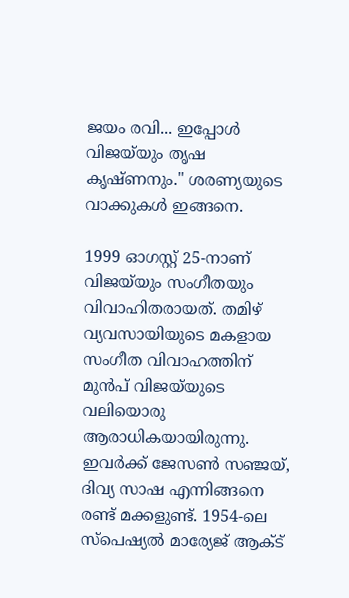ജയം രവി... ഇപ്പോൾ വിജയ്‍യും തൃഷ കൃഷ്ണനും." ശരണ്യയുടെ വാക്കുകൾ ഇങ്ങനെ.

1999 ഓഗസ്റ്റ് 25-നാണ് വിജയ്‌യും സംഗീതയും വിവാഹിതരായത്. തമിഴ് വ്യവസായിയുടെ മകളായ സംഗീത വിവാഹത്തിന് മുൻപ് വിജയ്‌യുടെ വലിയൊരു ആരാധികയായിരുന്നു. ഇവർക്ക് ജേസൺ സഞ്ജയ്, ദിവ്യ സാഷ എന്നിങ്ങനെ രണ്ട് മക്കളുണ്ട്. 1954-ലെ സ്പെഷ്യൽ മാര്യേജ് ആക്ട്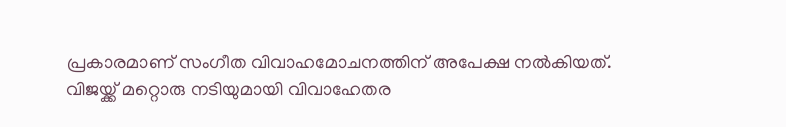പ്രകാരമാണ് സംഗീത വിവാഹമോചനത്തിന് അപേക്ഷ നൽകിയത്. വിജയ്ക്ക് മറ്റൊരു നടിയുമായി വിവാഹേതര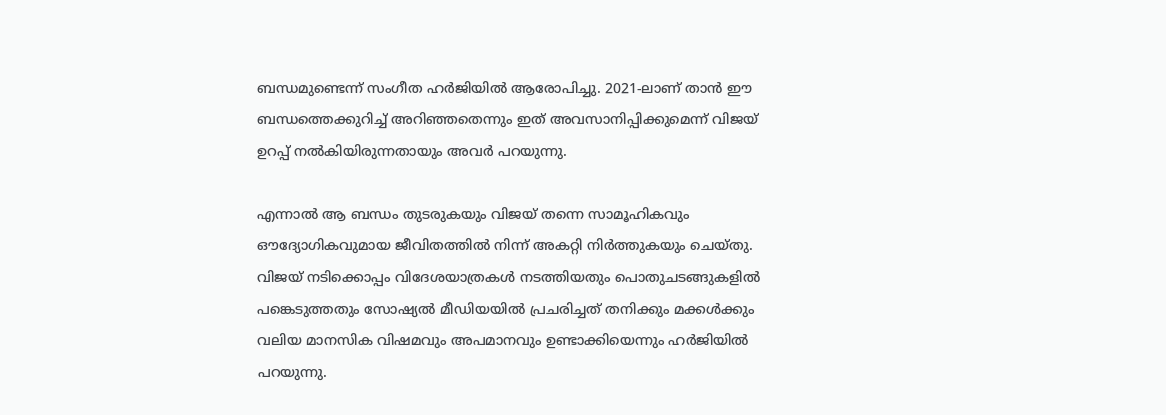ബന്ധമുണ്ടെന്ന് സംഗീത ഹർജിയിൽ ആരോപിച്ചു. 2021-ലാണ് താൻ ഈ ബന്ധത്തെക്കുറിച്ച് അറിഞ്ഞതെന്നും ഇത് അവസാനിപ്പിക്കുമെന്ന് വിജയ് ഉറപ്പ് നൽകിയിരുന്നതായും അവർ പറയുന്നു.

എന്നാൽ ആ ബന്ധം തുടരുകയും വിജയ് തന്നെ സാമൂഹികവും ഔദ്യോഗികവുമായ ജീവിതത്തിൽ നിന്ന് അകറ്റി നിർത്തുകയും ചെയ്തു. വിജയ് നടിക്കൊപ്പം വിദേശയാത്രകൾ നടത്തിയതും പൊതുചടങ്ങുകളിൽ പങ്കെടുത്തതും സോഷ്യൽ മീഡിയയിൽ പ്രചരിച്ചത് തനിക്കും മക്കൾക്കും വലിയ മാനസിക വിഷമവും അപമാനവും ഉണ്ടാക്കിയെന്നും ഹർജിയിൽ പറയുന്നു.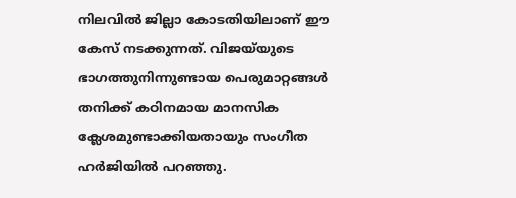നിലവിൽ ജില്ലാ കോടതിയിലാണ് ഈ കേസ് നടക്കുന്നത്. വിജയ്‌യുടെ ഭാഗത്തുനിന്നുണ്ടായ പെരുമാറ്റങ്ങൾ തനിക്ക് കഠിനമായ മാനസിക ക്ലേശമുണ്ടാക്കിയതായും സംഗീത ഹർജിയിൽ പറഞ്ഞു.